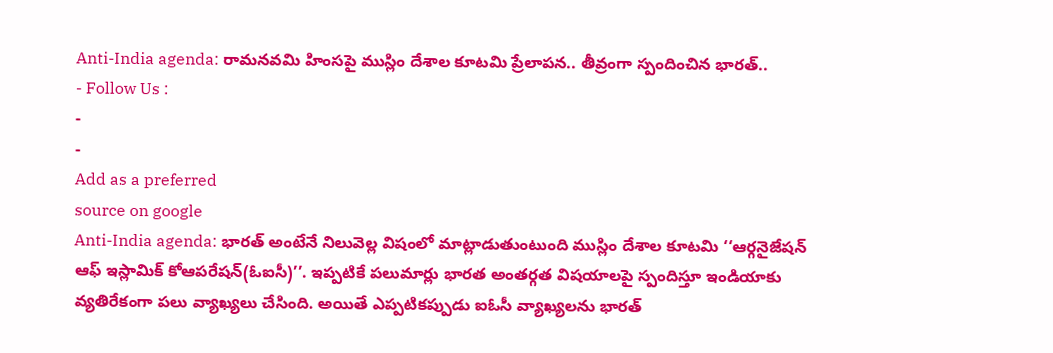Anti-India agenda: రామనవమి హింసపై ముస్లిం దేశాల కూటమి ప్రేలాపన.. తీవ్రంగా స్పందించిన భారత్..
- Follow Us :
-
-
Add as a preferred
source on google
Anti-India agenda: భారత్ అంటేనే నిలువెల్ల విషంలో మాట్లాడుతుంటుంది ముస్లిం దేశాల కూటమి ‘‘ఆర్గనైజేషన్ ఆఫ్ ఇస్లామిక్ కోఆపరేషన్(ఓఐసీ)’’. ఇప్పటికే పలుమార్లు భారత అంతర్గత విషయాలపై స్పందిస్తూ ఇండియాకు వ్యతిరేకంగా పలు వ్యాఖ్యలు చేసింది. అయితే ఎప్పటికప్పుడు ఐఓసీ వ్యాఖ్యలను భారత్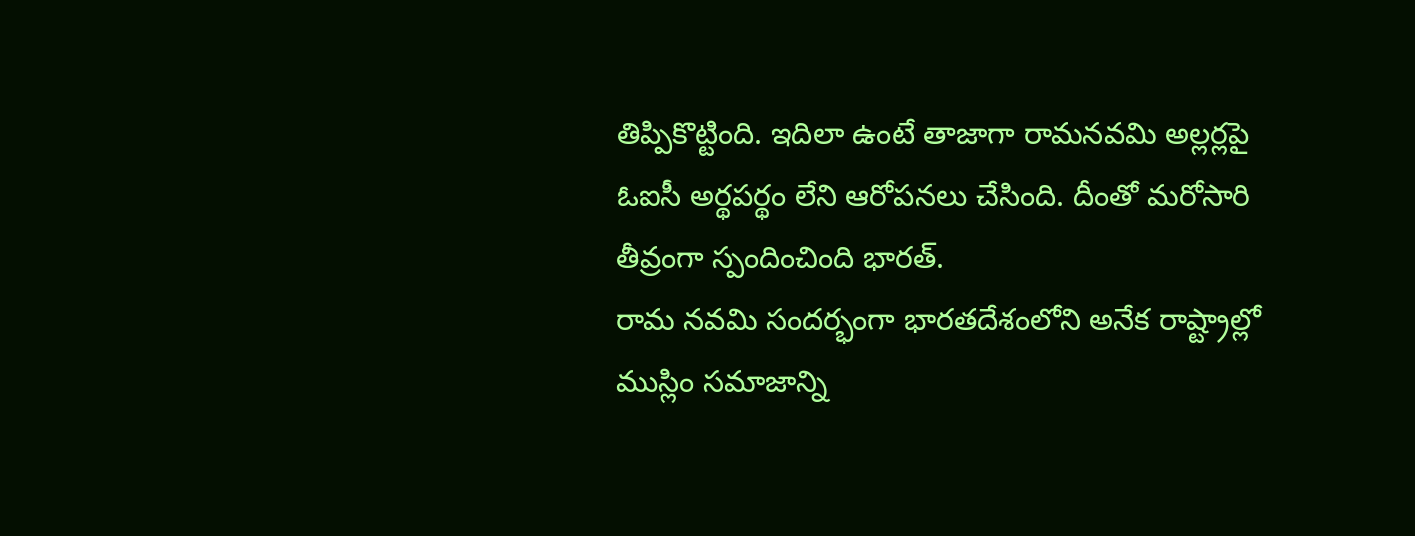తిప్పికొట్టింది. ఇదిలా ఉంటే తాజాగా రామనవమి అల్లర్లపై ఓఐసీ అర్థపర్థం లేని ఆరోపనలు చేసింది. దీంతో మరోసారి తీవ్రంగా స్పందించింది భారత్.
రామ నవమి సందర్భంగా భారతదేశంలోని అనేక రాష్ట్రాల్లో ముస్లిం సమాజాన్ని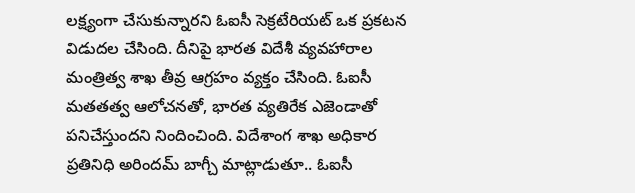లక్ష్యంగా చేసుకున్నారని ఓఐసీ సెక్రటేరియట్ ఒక ప్రకటన విడుదల చేసింది. దీనిపై భారత విదేశీ వ్యవహారాల మంత్రిత్వ శాఖ తీవ్ర ఆగ్రహం వ్యక్తం చేసింది. ఓఐసీ మతతత్వ ఆలోచనతో, భారత వ్యతిరేక ఎజెండాతో పనిచేస్తుందని నిందించింది. విదేశాంగ శాఖ అధికార ప్రతినిధి అరిందమ్ బాగ్చీ మాట్లాడుతూ.. ఓఐసీ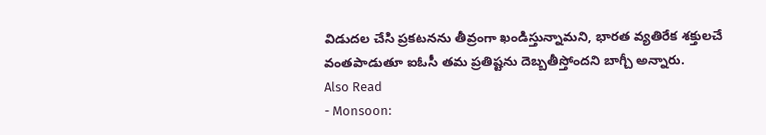విడుదల చేసి ప్రకటనను తీవ్రంగా ఖండిస్తున్నామని, భారత వ్యతిరేక శక్తులచే వంతపాడుతూ ఐఓసీ తమ ప్రతిష్టను దెబ్బతీస్తోందని బాగ్చీ అన్నారు.
Also Read
- Monsoon: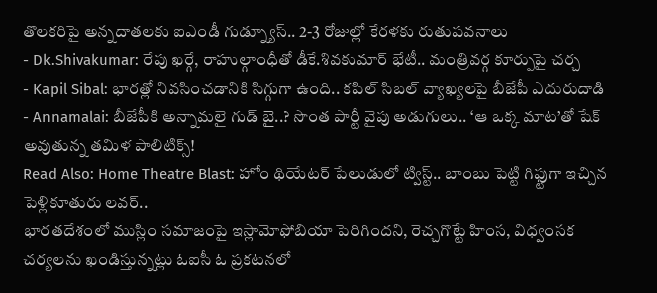తొలకరిపై అన్నదాతలకు ఐఎండీ గుడ్న్యూస్.. 2-3 రోజుల్లో కేరళకు రుతుపవనాలు
- Dk.Shivakumar: రేపు ఖర్గే, రాహుల్గాంధీతో డీకే.శివకుమార్ భేటీ.. మంత్రివర్గ కూర్పుపై చర్చ
- Kapil Sibal: భారత్లో నివసించడానికి సిగ్గుగా ఉంది.. కపిల్ సిబల్ వ్యాఖ్యలపై బీజేపీ ఎదురుదాడి
- Annamalai: బీజేపీకి అన్నామలై గుడ్ బై..? సొంత పార్టీ వైపు అడుగులు.. ‘ఆ ఒక్క మాట’తో షేక్ అవుతున్న తమిళ పాలిటిక్స్!
Read Also: Home Theatre Blast: హోం థియేటర్ పేలుడులో ట్విస్ట్.. బాంబు పెట్టి గిఫ్టుగా ఇచ్చిన పెళ్లికూతురు లవర్..
భారతదేశంలో ముస్లిం సమాజంపై ఇస్లామోఫోబియా పెరిగిందని, రెచ్చగొట్టే హింస, విధ్వంసక చర్యలను ఖండిస్తున్నట్లు ఓఐసీ ఓ ప్రకటనలో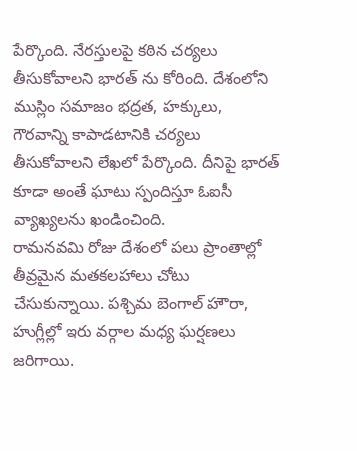పేర్కొంది. నేరస్తులపై కఠిన చర్యలు తీసుకోవాలని భారత్ ను కోరింది. దేశంలోని ముస్లిం సమాజం భద్రత, హక్కులు, గౌరవాన్ని కాపాడటానికి చర్యలు తీసుకోవాలని లేఖలో పేర్కొంది. దీనిపై భారత్ కూడా అంతే ఘాటు స్పందిస్తూ ఓఐసీ వ్యాఖ్యలను ఖండించింది.
రామనవమి రోజు దేశంలో పలు ప్రాంతాల్లో తీవ్రమైన మతకలహాలు చోటు చేసుకున్నాయి. పశ్చిమ బెంగాల్ హౌరా, హుగ్లీల్లో ఇరు వర్గాల మధ్య ఘర్షణలు జరిగాయి.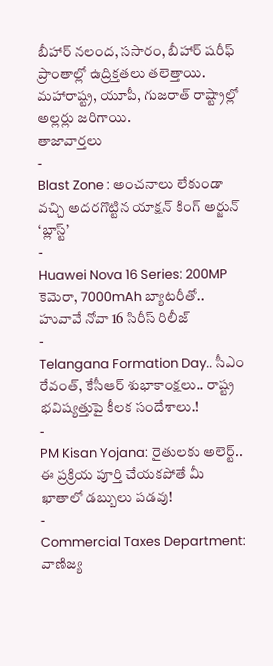బీహార్ నలంద, ససారం, బీహార్ షరీఫ్ ప్రాంతాల్లో ఉద్రిక్తతలు తలెత్తాయి. మహారాష్ట్ర, యూపీ, గుజరాత్ రాష్ట్రాల్లో అల్లర్లు జరిగాయి.
తాజావార్తలు
-
Blast Zone : అంచనాలు లేకుండా వచ్చి అదరగొట్టిన యాక్షన్ కింగ్ అర్జున్ ‘బ్లాస్ట్’
-
Huawei Nova 16 Series: 200MP కెమెరా, 7000mAh బ్యాటరీతో.. హువావే నోవా 16 సిరీస్ రిలీజ్
-
Telangana Formation Day.. సీఎం రేవంత్, కేసీఆర్ శుభాకాంక్షలు.. రాష్ట్ర భవిష్యత్తుపై కీలక సందేశాలు.!
-
PM Kisan Yojana: రైతులకు అలెర్ట్.. ఈ ప్రక్రియ పూర్తి చేయకపోతే మీ ఖాతాలో డబ్బులు పడవు!
-
Commercial Taxes Department: వాణిజ్య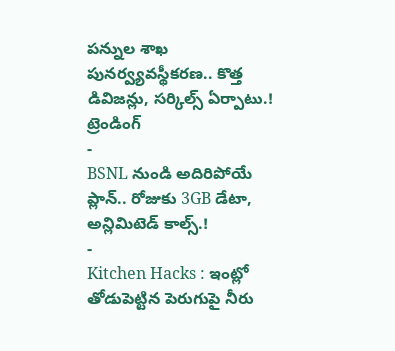పన్నుల శాఖ పునర్వ్యవస్థీకరణ.. కొత్త డివిజన్లు, సర్కిల్స్ ఏర్పాటు.!
ట్రెండింగ్
-
BSNL నుండి అదిరిపోయే ప్లాన్.. రోజుకు 3GB డేటా, అన్లిమిటెడ్ కాల్స్.!
-
Kitchen Hacks : ఇంట్లో తోడుపెట్టిన పెరుగుపై నీరు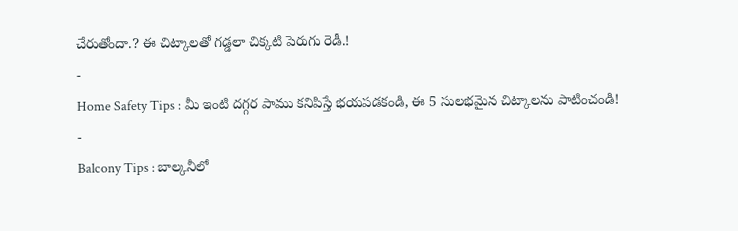చేరుతోందా.? ఈ చిట్కాలతో గడ్డలా చిక్కటి పెరుగు రెడీ.!
-
Home Safety Tips : మీ ఇంటి దగ్గర పాము కనిపిస్తే భయపడకండి, ఈ 5 సులభమైన చిట్కాలను పాటించండి!
-
Balcony Tips : బాల్కనీలో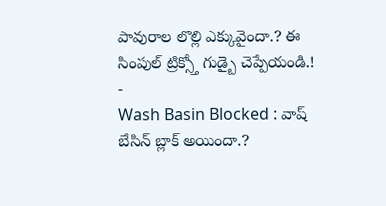పావురాల లొల్లి ఎక్కువైందా.? ఈ సింపుల్ ట్రిక్స్తో గుడ్బై చెప్పేయండి.!
-
Wash Basin Blocked : వాష్ బేసిన్ బ్లాక్ అయిందా.?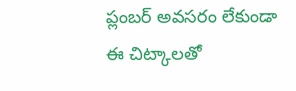ప్లంబర్ అవసరం లేకుండా ఈ చిట్కాలతో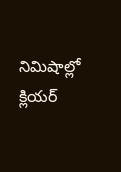నిమిషాల్లో క్లియర్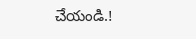చేయండి.!